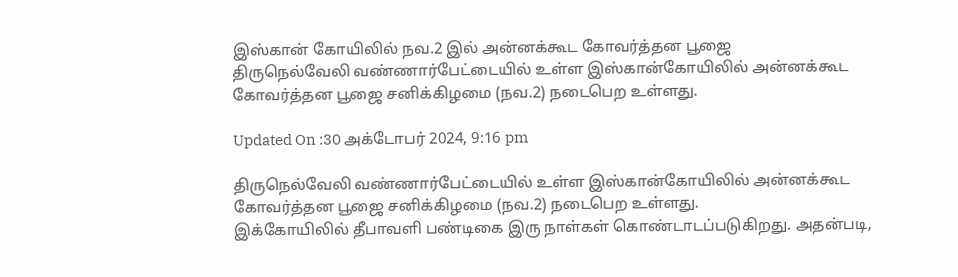இஸ்கான் கோயிலில் நவ.2 இல் அன்னக்கூட கோவர்த்தன பூஜை
திருநெல்வேலி வண்ணார்பேட்டையில் உள்ள இஸ்கான்கோயிலில் அன்னக்கூட கோவர்த்தன பூஜை சனிக்கிழமை (நவ.2) நடைபெற உள்ளது.

Updated On :30 அக்டோபர் 2024, 9:16 pm

திருநெல்வேலி வண்ணார்பேட்டையில் உள்ள இஸ்கான்கோயிலில் அன்னக்கூட கோவர்த்தன பூஜை சனிக்கிழமை (நவ.2) நடைபெற உள்ளது.
இக்கோயிலில் தீபாவளி பண்டிகை இரு நாள்கள் கொண்டாடப்படுகிறது. அதன்படி,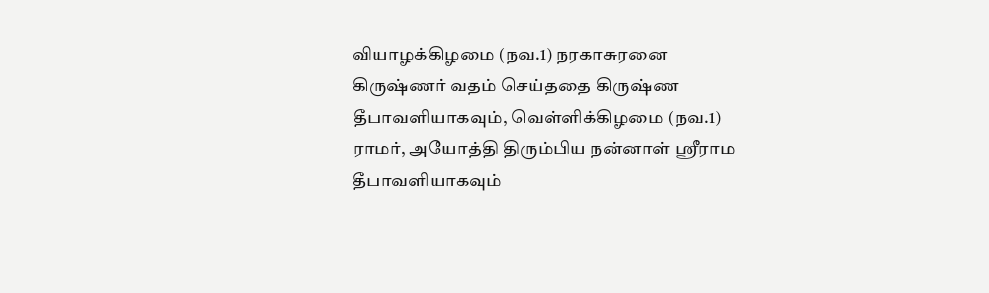வியாழக்கிழமை (நவ.1) நரகாசுரனை கிருஷ்ணர் வதம் செய்ததை கிருஷ்ண தீபாவளியாகவும், வெள்ளிக்கிழமை (நவ.1) ராமர், அயோத்தி திரும்பிய நன்னாள் ஸ்ரீராம தீபாவளியாகவும்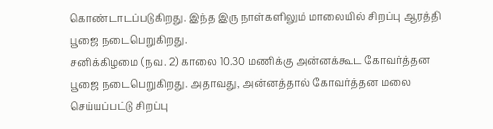கொண்டாடப்படுகிறது. இந்த இரு நாள்களிலும் மாலையில் சிறப்பு ஆரத்தி பூஜை நடைபெறுகிறது.
சனிக்கிழமை (நவ. 2) காலை 10.30 மணிக்கு அன்னக்கூட கோவர்த்தன பூஜை நடைபெறுகிறது. அதாவது, அன்னத்தால் கோவர்த்தன மலை செய்யப்பட்டு சிறப்பு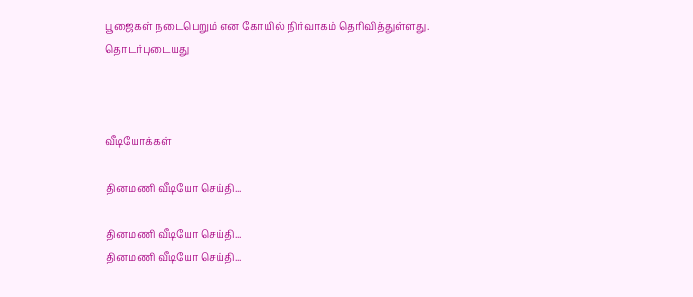பூஜைகள் நடைபெறும் என கோயில் நிர்வாகம் தெரிவித்துள்ளது.
தொடர்புடையது



வீடியோக்கள்

தினமணி வீடியோ செய்தி...

தினமணி வீடியோ செய்தி...
தினமணி வீடியோ செய்தி...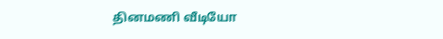தினமணி வீடியோ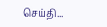செய்தி...